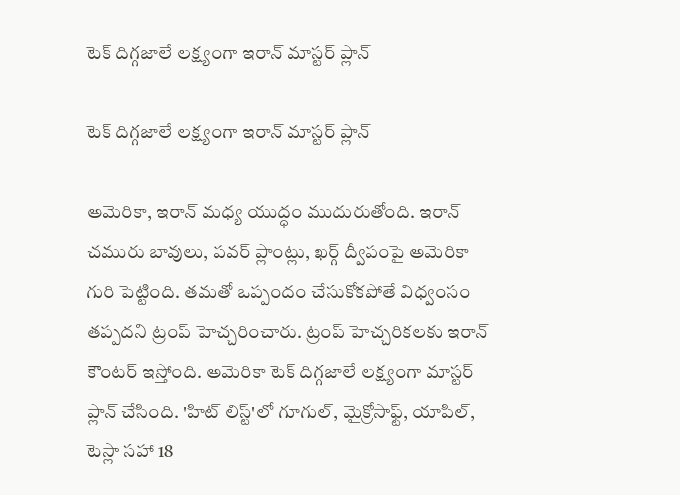టెక్ దిగ్గజాలే లక్ష్యంగా ఇరాన్ మాస్టర్ ప్లాన్

టెక్ దిగ్గజాలే లక్ష్యంగా ఇరాన్ మాస్టర్ ప్లాన్

అమెరికా, ఇరాన్ మధ్య యుద్ధం ముదురుతోంది. ఇరాన్ చమురు బావులు, పవర్ ప్లాంట్లు, ఖర్గ్ ద్వీపంపై అమెరికా గురి పెట్టింది. తమతో ఒప్పందం చేసుకోకపోతే విధ్వంసం తప్పదని ట్రంప్ హెచ్చరించారు. ట్రంప్ హెచ్చరికలకు ఇరాన్ కౌంటర్ ఇస్తోంది. అమెరికా టెక్ దిగ్గజాలే లక్ష్యంగా మాస్టర్ ప్లాన్ చేసింది. 'హిట్ లిస్ట్'లో గూగుల్, మైక్రోసాఫ్ట్, యాపిల్, టెస్లా సహా 18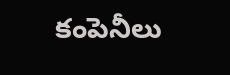కంపెనీలు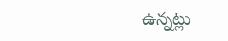ఉన్నట్లు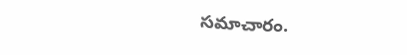సమాచారం.